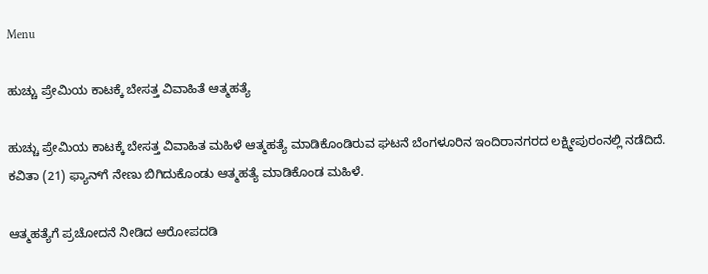Menu

ಹುಚ್ಚು ಪ್ರೇಮಿಯ ಕಾಟಕ್ಕೆ ಬೇಸತ್ತ ವಿವಾಹಿತೆ ಆತ್ಮಹತ್ಯೆ

ಹುಚ್ಚು ಪ್ರೇಮಿಯ ಕಾಟಕ್ಕೆ ಬೇಸತ್ತ ವಿವಾಹಿತ ಮಹಿಳೆ ಆತ್ಮಹತ್ಯೆ ಮಾಡಿಕೊಂಡಿರುವ ಘಟನೆ ಬೆಂಗಳೂರಿನ ಇಂದಿರಾನಗರದ ಲಕ್ಷ್ಮೀಪುರಂನಲ್ಲಿ ನಡೆದಿದೆ.  ಕವಿತಾ (21) ಫ್ಯಾನ್‌ಗೆ ನೇಣು ಬಿಗಿದುಕೊಂಡು ಆತ್ಮಹತ್ಯೆ ಮಾಡಿಕೊಂಡ ಮಹಿಳೆ.

ಆತ್ಮಹತ್ಯೆಗೆ ಪ್ರಚೋದನೆ ನೀಡಿದ ಆರೋಪದಡಿ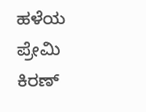ಹಳೆಯ ಪ್ರೇಮಿ ಕಿರಣ್‌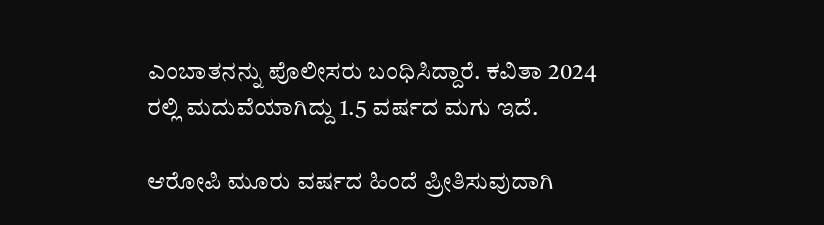ಎಂಬಾತನನ್ನು ಪೊಲೀಸರು ಬಂಧಿಸಿದ್ದಾರೆ. ಕವಿತಾ 2024 ರಲ್ಲಿ ಮದುವೆಯಾಗಿದ್ದು 1.5 ವರ್ಷದ ಮಗು ಇದೆ.

ಆರೋಪಿ ಮೂರು ವರ್ಷದ ಹಿಂದೆ ಪ್ರೀತಿಸುವುದಾಗಿ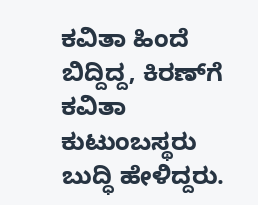ಕವಿತಾ ಹಿಂದೆ ಬಿದ್ದಿದ್ದ, ಕಿರಣ್‌ಗೆ ಕವಿತಾ ಕುಟುಂಬಸ್ಥರು ಬುದ್ಧಿ ಹೇಳಿದ್ದರು.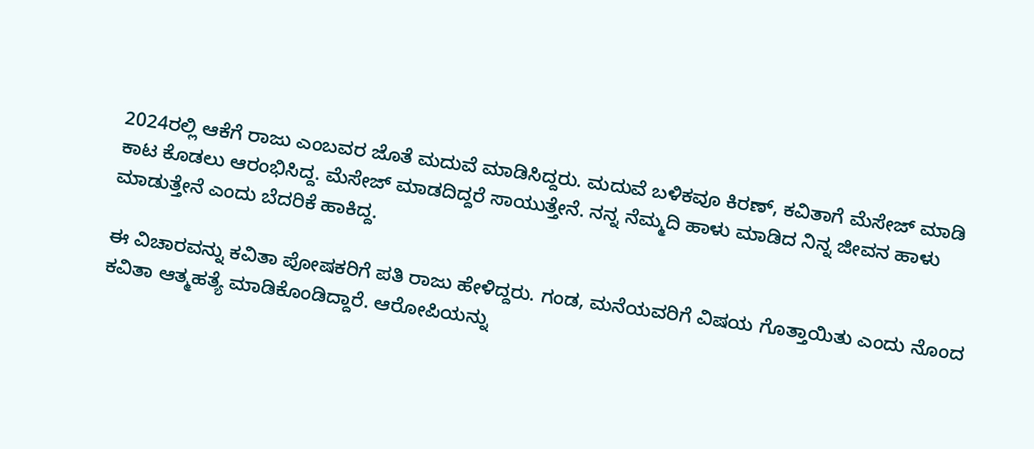2024ರಲ್ಲಿ ಆಕೆಗೆ ರಾಜು ಎಂಬವರ ಜೊತೆ ಮದುವೆ ಮಾಡಿಸಿದ್ದರು. ಮದುವೆ ಬಳಿಕವೂ ಕಿರಣ್‌, ಕವಿತಾಗೆ ಮೆಸೇಜ್‌ ಮಾಡಿ ಕಾಟ ಕೊಡಲು ಆರಂಭಿಸಿದ್ದ. ಮೆಸೇಜ್‌ ಮಾಡದಿದ್ದರೆ ಸಾಯುತ್ತೇನೆ. ನನ್ನ ನೆಮ್ಮದಿ ಹಾಳು ಮಾಡಿದ ನಿನ್ನ ಜೀವನ ಹಾಳು ಮಾಡುತ್ತೇನೆ ಎಂದು ಬೆದರಿಕೆ ಹಾಕಿದ್ದ.

ಈ ವಿಚಾರವನ್ನು ಕವಿತಾ ಪೋಷಕರಿಗೆ ಪತಿ ರಾಜು ಹೇಳಿದ್ದರು. ಗಂಡ, ಮನೆಯವರಿಗೆ ವಿಷಯ ಗೊತ್ತಾಯಿತು ಎಂದು ನೊಂದ ಕವಿತಾ ಆತ್ಮಹತ್ಯೆ ಮಾಡಿಕೊಂಡಿದ್ದಾರೆ. ಆರೋಪಿಯನ್ನು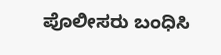ಪೊಲೀಸರು ಬಂಧಿಸಿ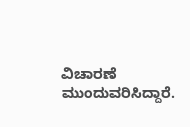ವಿಚಾರಣೆ ಮುಂದುವರಿಸಿದ್ದಾರೆ.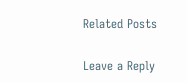Related Posts

Leave a Reply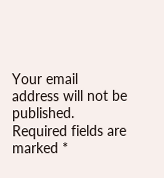Your email address will not be published. Required fields are marked *